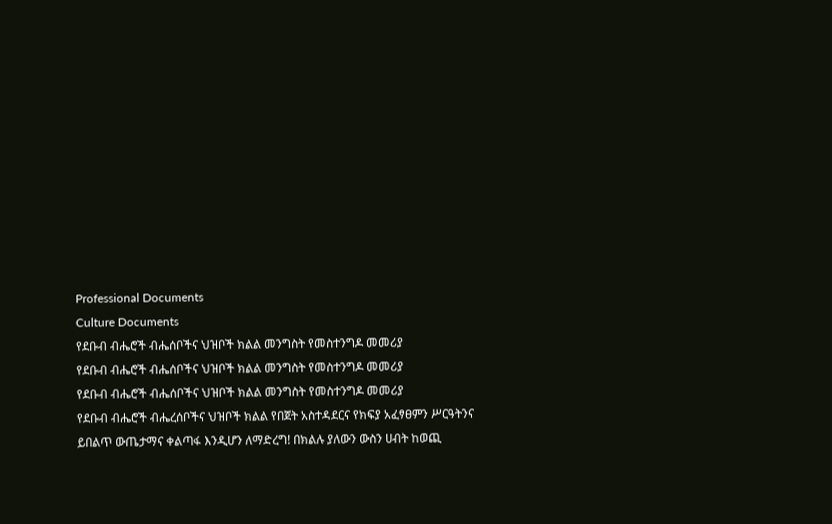Professional Documents
Culture Documents
የደቡብ ብሔሮች ብሔሰቦችና ህዝቦች ክልል መንግስት የመስተንግዶ መመሪያ
የደቡብ ብሔሮች ብሔሰቦችና ህዝቦች ክልል መንግስት የመስተንግዶ መመሪያ
የደቡብ ብሔሮች ብሔሰቦችና ህዝቦች ክልል መንግስት የመስተንግዶ መመሪያ
የደቡብ ብሔሮች ብሔረሰቦችና ህዝቦች ክልል የበጀት አስተዳደርና የክፍያ አፈፃፀምን ሥርዓትንና
ይበልጥ ውጤታማና ቀልጣፋ እንዲሆን ለማድረግ! በክልሉ ያለውን ውስን ሀብት ከወጪ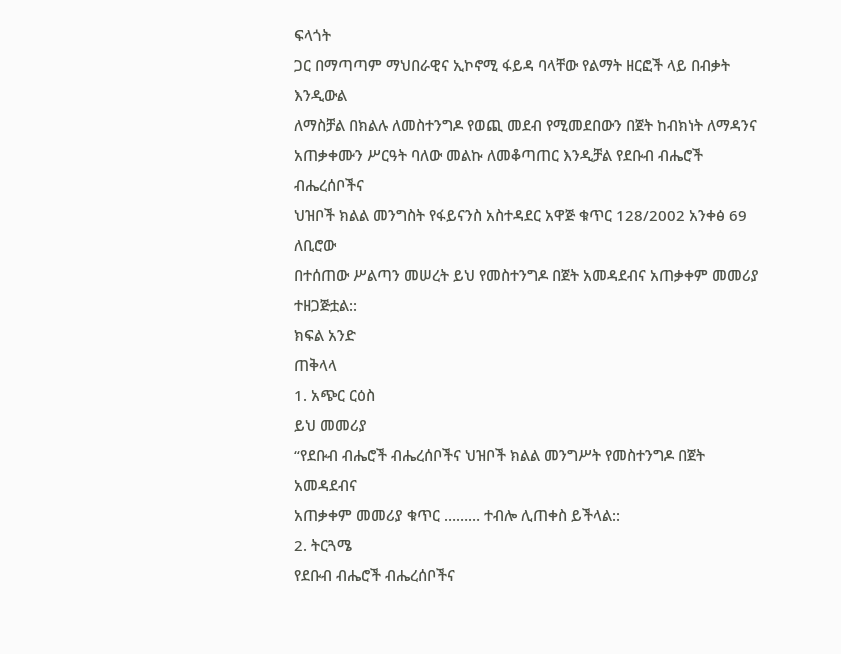ፍላጎት
ጋር በማጣጣም ማህበራዊና ኢኮኖሚ ፋይዳ ባላቸው የልማት ዘርፎች ላይ በብቃት እንዲውል
ለማስቻል በክልሉ ለመስተንግዶ የወጪ መደብ የሚመደበውን በጀት ከብክነት ለማዳንና
አጠቃቀሙን ሥርዓት ባለው መልኩ ለመቆጣጠር እንዲቻል የደቡብ ብሔሮች ብሔረሰቦችና
ህዝቦች ክልል መንግስት የፋይናንስ አስተዳደር አዋጅ ቁጥር 128/2002 አንቀፅ 69 ለቢሮው
በተሰጠው ሥልጣን መሠረት ይህ የመስተንግዶ በጀት አመዳደብና አጠቃቀም መመሪያ
ተዘጋጅቷል::
ክፍል አንድ
ጠቅላላ
1. አጭር ርዕስ
ይህ መመሪያ
“የደቡብ ብሔሮች ብሔረሰቦችና ህዝቦች ክልል መንግሥት የመስተንግዶ በጀት አመዳደብና
አጠቃቀም መመሪያ ቁጥር ……… ተብሎ ሊጠቀስ ይችላል::
2. ትርጓሜ
የደቡብ ብሔሮች ብሔረሰቦችና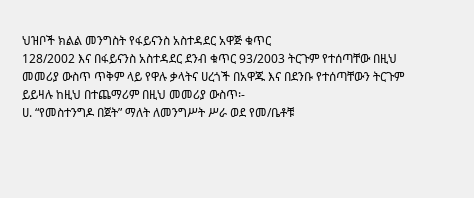ህዝቦች ክልል መንግስት የፋይናንስ አስተዳደር አዋጅ ቁጥር
128/2002 እና በፋይናንስ አስተዳደር ደንብ ቁጥር 93/2003 ትርጉም የተሰጣቸው በዚህ
መመሪያ ውስጥ ጥቅም ላይ የዋሉ ቃላትና ሀረጎች በአዋጁ እና በደንቡ የተሰጣቸውን ትርጉም
ይይዛሉ ከዚህ በተጨማሪም በዚህ መመሪያ ውስጥ፡-
ሀ. “የመስተንግዶ በጀት” ማለት ለመንግሥት ሥራ ወደ የመ/ቤቶቹ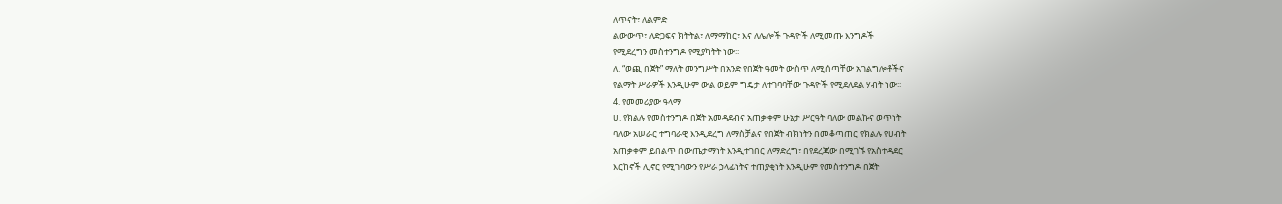ለጥናት፣ ለልምድ
ልውውጥ፣ ለድጋፍና ክትትል፣ ለማማከር፣ እና ለሌሎች ጉዳዮች ለሚመጡ እንግዶች
የሚደረግን መስተንግዶ የሚያካትት ነው፡፡
ለ. “ወጪ በጀት” ማለት መንግሥት በአንድ የበጀት ዓመት ውስጥ ለሚሰጣቸው አገልግሎቶችና
የልማት ሥራዎች እንዲሁም ውል ወይም ግዴታ ለተገባባቸው ጉዳዮች የሚደለደል ሃብት ነው፡፡
4. የመመሪያው ዓላማ
ሀ. የክልሉ የመስተንግዶ በጀት አመዳደብና አጠቃቀም ሁኔታ ሥርዓት ባለው መልኩና ወጥነት
ባለው አሠራር ተግባራዊ እንዲደረግ ለማስቻልና የበጀት ብክነትን በመቆጣጠር የክልሉ የሀብት
አጠቃቀም ይበልጥ በውጤታማነት እንዲተገበር ለማድረግ፣ በየደረጃው በሚገኙ የአስተዳደር
እርከኖች ሊኖር የሚገባውን የሥራ ኃላፊነትና ተጠያቂነት እንዲሁም የመስተንግዶ በጀት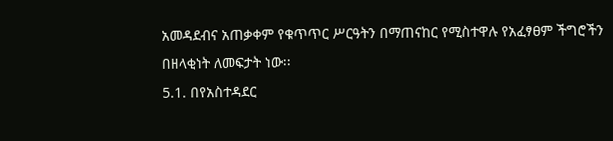አመዳደብና አጠቃቀም የቁጥጥር ሥርዓትን በማጠናከር የሚስተዋሉ የአፈፃፀም ችግሮችን
በዘላቂነት ለመፍታት ነው፡፡
5.1. በየአስተዳደር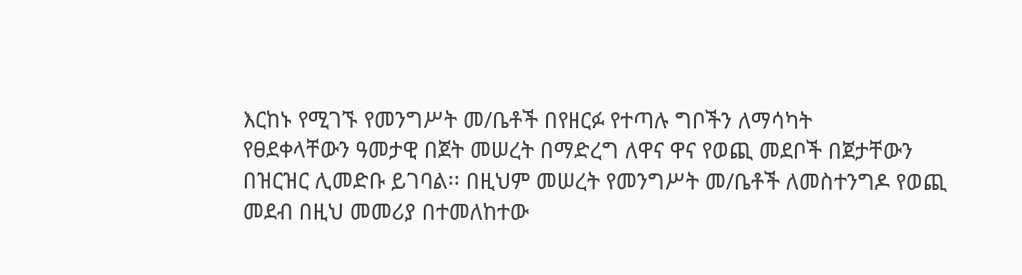እርከኑ የሚገኙ የመንግሥት መ/ቤቶች በየዘርፉ የተጣሉ ግቦችን ለማሳካት
የፀደቀላቸውን ዓመታዊ በጀት መሠረት በማድረግ ለዋና ዋና የወጪ መደቦች በጀታቸውን
በዝርዝር ሊመድቡ ይገባል፡፡ በዚህም መሠረት የመንግሥት መ/ቤቶች ለመስተንግዶ የወጪ
መደብ በዚህ መመሪያ በተመለከተው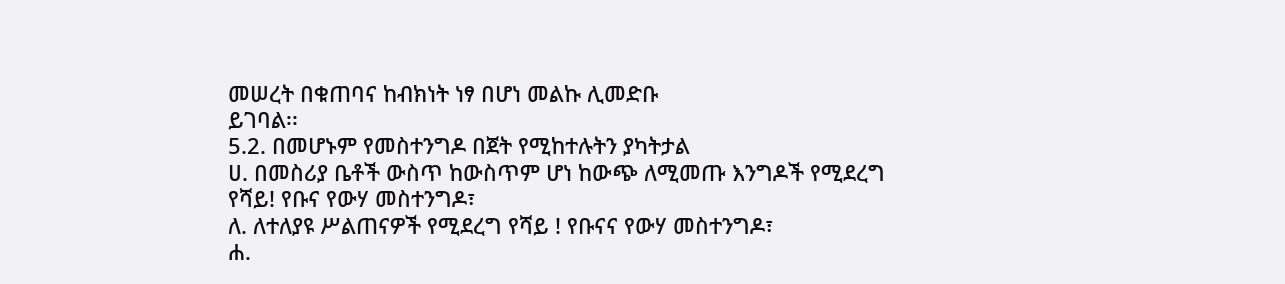መሠረት በቁጠባና ከብክነት ነፃ በሆነ መልኩ ሊመድቡ
ይገባል፡፡
5.2. በመሆኑም የመስተንግዶ በጀት የሚከተሉትን ያካትታል
ሀ. በመስሪያ ቤቶች ውስጥ ከውስጥም ሆነ ከውጭ ለሚመጡ እንግዶች የሚደረግ
የሻይ! የቡና የውሃ መስተንግዶ፣
ለ. ለተለያዩ ሥልጠናዎች የሚደረግ የሻይ ! የቡናና የውሃ መስተንግዶ፣
ሐ.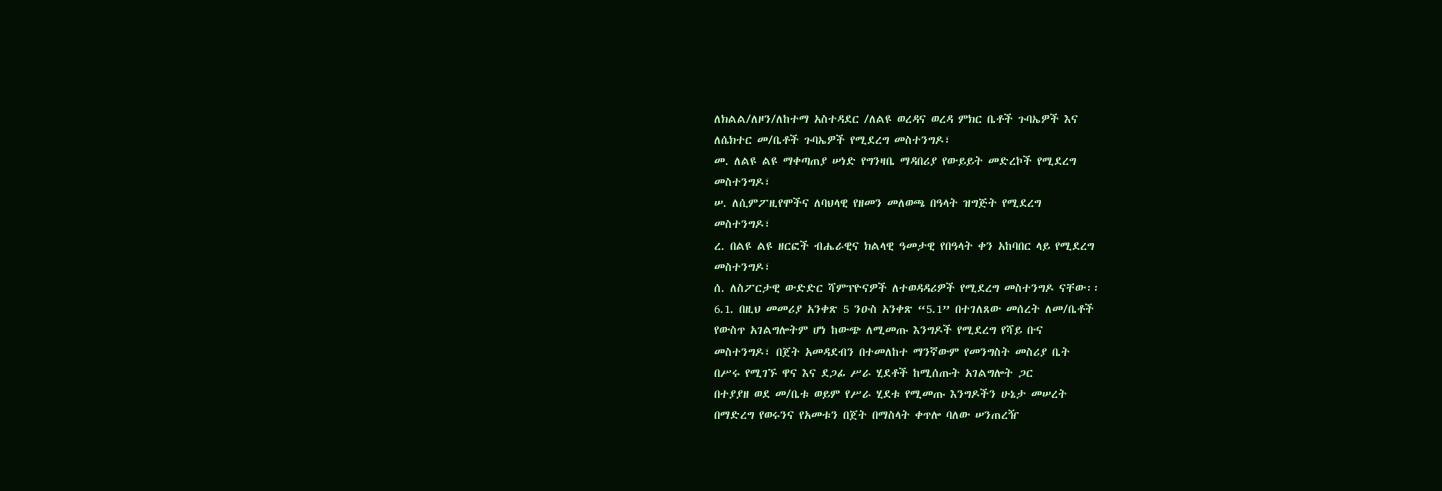ለክልል/ለዞን/ለከተማ አስተዳደር /ለልዩ ወረዳና ወረዳ ምክር ቤቶች ጉባኤዎች እና
ለሴክተር መ/ቤቶች ጉባኤዎች የሚደረግ መስተንግዶ፣
መ. ለልዩ ልዩ ማቀጣጠያ ሠነድ የግንዛቤ ማዳበሪያ የውይይት መድረኮች የሚደረግ
መስተንግዶ፣
ሠ. ለሲምፖዚየሞችና ለባህላዊ የዘመን መለወጫ በዓላት ዝግጅት የሚደረግ
መስተንግዶ፣
ረ. በልዩ ልዩ ዘርፎች ብሔራዊና ክልላዊ ዓመታዊ የበዓላት ቀን አከባበር ላይ የሚደረግ
መስተንግዶ፣
ሰ. ለስፖርታዊ ውድድር ሻምፕዮናዎች ለተወዳዳሪዎች የሚደረግ መስተንግዶ ናቸው፡፡
6.1. በዚህ መመሪያ አንቀጽ 5 ንዑስ አንቀጽ “5.1” በተገለጸው መሰረት ለመ/ቤቶች
የውስጥ አገልግሎትም ሆነ ከውጭ ለሚመጡ እንግዶች የሚደረግ የሻይ ቡና
መስተንግዶ፣ በጀት አመዳደብን በተመለከተ ማንኛውም የመንግስት መስሪያ ቤት
በሥሩ የሚገኙ ዋና እና ደጋፊ ሥራ ሂደቶች ከሚሰጡት አገልግሎት ጋር
በተያያዘ ወደ መ/ቤቱ ወይም የሥራ ሂደቱ የሚመጡ እንግዶችን ሁኔታ መሠረት
በማድረግ የወሩንና የአመቱን በጀት በማስላት ቀጥሎ ባለው ሠንጠረዥ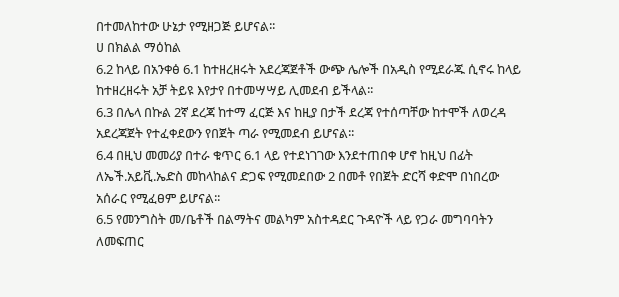በተመለከተው ሁኔታ የሚዘጋጅ ይሆናል፡፡
ሀ በክልል ማዕከል
6.2 ከላይ በአንቀፅ 6.1 ከተዘረዘሩት አደረጃጀቶች ውጭ ሌሎች በአዲስ የሚደራጁ ሲኖሩ ከላይ
ከተዘረዘሩት አቻ ትይዩ እየታየ በተመሣሣይ ሊመደብ ይችላል፡፡
6.3 በሌላ በኩል 2ኛ ደረጃ ከተማ ፈርጅ እና ከዚያ በታች ደረጃ የተሰጣቸው ከተሞች ለወረዳ
አደረጃጀት የተፈቀደውን የበጀት ጣራ የሚመደብ ይሆናል፡፡
6.4 በዚህ መመሪያ በተራ ቁጥር 6.1 ላይ የተደነገገው እንደተጠበቀ ሆኖ ከዚህ በፊት
ለኤች.አይቪ.ኤድስ መከላከልና ድጋፍ የሚመደበው 2 በመቶ የበጀት ድርሻ ቀድሞ በነበረው
አሰራር የሚፈፀም ይሆናል፡፡
6.5 የመንግስት መ/ቤቶች በልማትና መልካም አስተዳደር ጉዳዮች ላይ የጋራ መግባባትን
ለመፍጠር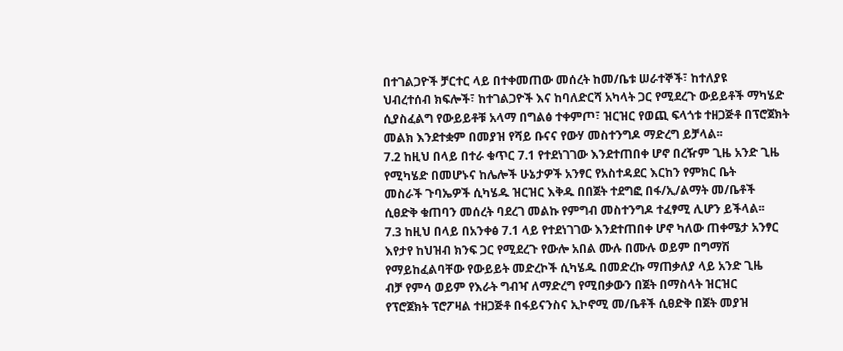በተገልጋዮች ቻርተር ላይ በተቀመጠው መሰረት ከመ/ቤቱ ሠራተኞች፣ ከተለያዩ
ህብረተሰብ ክፍሎች፣ ከተገልጋዮች እና ከባለድርሻ አካላት ጋር የሚደረጉ ውይይቶች ማካሄድ
ሲያስፈልግ የውይይቶቹ አላማ በግልፅ ተቀምጦ፣ ዝርዝር የወጪ ፍላጎቱ ተዘጋጅቶ በፕሮጀክት
መልክ እንደተቋም በመያዝ የሻይ ቡናና የውሃ መስተንግዶ ማድረግ ይቻላል፡፡
7.2 ከዚህ በላይ በተራ ቁጥር 7.1 የተደነገገው እንደተጠበቀ ሆኖ በረዥም ጊዜ አንድ ጊዜ
የሚካሄድ በመሆኑና ከሌሎች ሁኔታዎች አንፃር የአስተዳደር እርከን የምክር ቤት
መስራች ጉባኤዎች ሲካሄዱ ዝርዝር እቅዱ በበጀት ተደግፎ በፋ/ኢ/ልማት መ/ቤቶች
ሲፀድቅ ቁጠባን መሰረት ባደረገ መልኩ የምግብ መስተንግዶ ተፈፃሚ ሊሆን ይችላል፡፡
7.3 ከዚህ በላይ በአንቀፅ 7.1 ላይ የተደነገገው እንደተጠበቀ ሆኖ ካለው ጠቀሜታ አንፃር
እየታየ ከህዝብ ክንፍ ጋር የሚደረጉ የውሎ አበል ሙሉ በሙሉ ወይም በግማሽ
የማይከፈልባቸው የውይይት መድረኮች ሲካሄዱ በመድረኩ ማጠቃለያ ላይ አንድ ጊዜ
ብቻ የምሳ ወይም የእራት ግብዣ ለማድረግ የሚበቃውን በጀት በማስላት ዝርዝር
የፕሮጀክት ፕሮፖዛል ተዘጋጅቶ በፋይናንስና ኢኮኖሚ መ/ቤቶች ሲፀድቅ በጀት መያዝ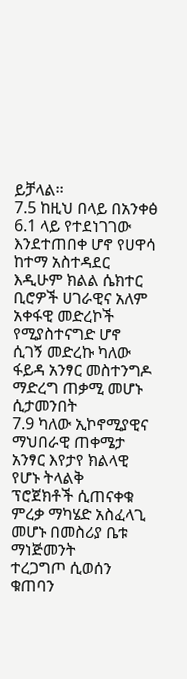ይቻላል፡፡
7.5 ከዚህ በላይ በአንቀፅ 6.1 ላይ የተደነገገው እንደተጠበቀ ሆኖ የሀዋሳ ከተማ አስተዳደር
እዲሁም ክልል ሴክተር ቢሮዎች ሀገራዊና አለም አቀፋዊ መድረኮች የሚያስተናግድ ሆኖ
ሲገኝ መድረኩ ካለው ፋይዳ አንፃር መስተንግዶ ማድረግ ጠቃሚ መሆኑ ሲታመንበት
7.9 ካለው ኢኮኖሚያዊና ማህበራዊ ጠቀሜታ አንፃር እየታየ ክልላዊ የሆኑ ትላልቅ
ፕሮጀክቶች ሲጠናቀቁ ምረቃ ማካሄድ አስፈላጊ መሆኑ በመስሪያ ቤቱ ማነጅመንት
ተረጋግጦ ሲወሰን ቁጠባን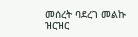መሰረት ባደረገ መልኩ ዝርዝር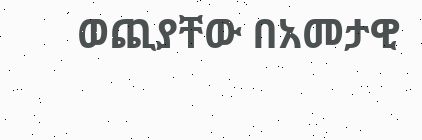ወጪያቸው በአመታዊ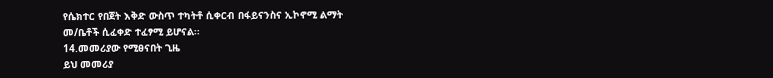የሴክተር የበጀት እቅድ ውስጥ ተካትቶ ሲቀርብ በፋይናንስና ኢኮኖሚ ልማት
መ/ቤቶች ሲፈቀድ ተፈፃሚ ይሆናል፡፡
14.መመሪያው የሚፀናበት ጊዜ
ይህ መመሪያ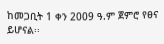ከመጋቢት 1 ቀን 2009 ዓ.ም ጀምሮ የፀና ይሆናል፡፡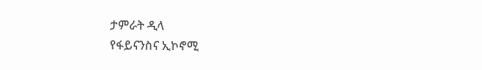ታምራት ዲላ
የፋይናንስና ኢኮኖሚ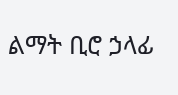ልማት ቢሮ ኃላፊ